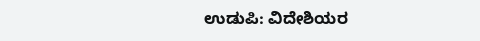ಉಡುಪಿ: ವಿದೇಶಿಯರ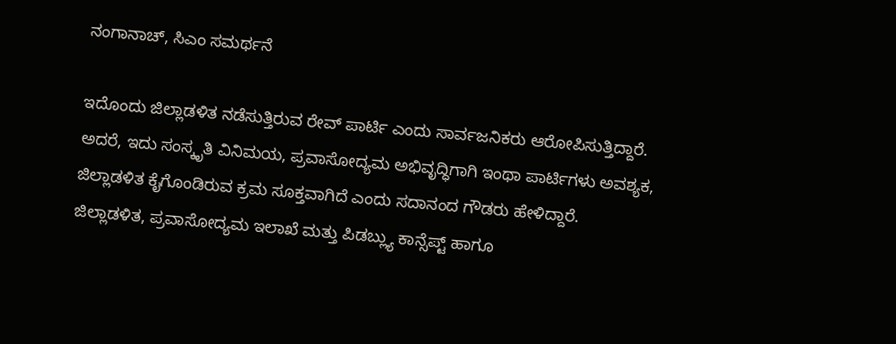ನಂಗಾನಾಚ್, ಸಿಎಂ ಸಮರ್ಥನೆ

ಇದೊಂದು ಜಿಲ್ಲಾಡಳಿತ ನಡೆಸುತ್ತಿರುವ ರೇವ್ ಪಾರ್ಟಿ ಎಂದು ಸಾರ್ವಜನಿಕರು ಆರೋಪಿಸುತ್ತಿದ್ದಾರೆ. ಅದರೆ, ಇದು ಸಂಸ್ಕೃತಿ ವಿನಿಮಯ, ಪ್ರವಾಸೋದ್ಯಮ ಅಭಿವೃದ್ಧಿಗಾಗಿ ಇಂಥಾ ಪಾರ್ಟಿಗಳು ಅವಶ್ಯಕ, ಜಿಲ್ಲಾಡಳಿತ ಕೈಗೊಂಡಿರುವ ಕ್ರಮ ಸೂಕ್ತವಾಗಿದೆ ಎಂದು ಸದಾನಂದ ಗೌಡರು ಹೇಳಿದ್ದಾರೆ.
ಜಿಲ್ಲಾಡಳಿತ, ಪ್ರವಾಸೋದ್ಯಮ ಇಲಾಖೆ ಮತ್ತು ಪಿಡಬ್ಲ್ಯು ಕಾನ್ಸೆಪ್ಟ್ ಹಾಗೂ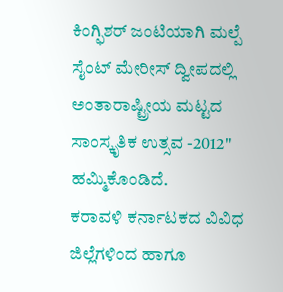ಕಿಂಗ್ಫಿಶರ್ ಜಂಟಿಯಾಗಿ ಮಲ್ಪೆ ಸೈಂಟ್ ಮೇರೀಸ್ ದ್ವೀಪದಲ್ಲಿ ಅಂತಾರಾಷ್ಟ್ರೀಯ ಮಟ್ಟದ ಸಾಂಸ್ಕೃತಿಕ ಉತ್ಸವ -2012" ಹಮ್ಮಿಕೊಂಡಿದೆ.
ಕರಾವಳಿ ಕರ್ನಾಟಕದ ವಿವಿಧ ಜಿಲ್ಲೆಗಳಿಂದ ಹಾಗೂ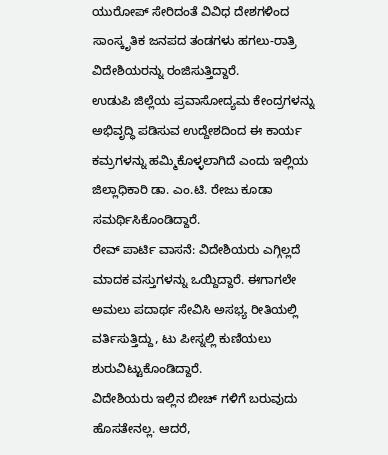ಯುರೋಪ್ ಸೇರಿದಂತೆ ವಿವಿಧ ದೇಶಗಳಿಂದ ಸಾಂಸ್ಕೃತಿಕ ಜನಪದ ತಂಡಗಳು ಹಗಲು-ರಾತ್ರಿ ವಿದೇಶಿಯರನ್ನು ರಂಜಿಸುತ್ತಿದ್ದಾರೆ.
ಉಡುಪಿ ಜಿಲ್ಲೆಯ ಪ್ರವಾಸೋದ್ಯಮ ಕೇಂದ್ರಗಳನ್ನು ಅಭಿವೃದ್ಧಿ ಪಡಿಸುವ ಉದ್ದೇಶದಿಂದ ಈ ಕಾರ್ಯ ಕಮ್ರಗಳನ್ನು ಹಮ್ಮಿಕೊಳ್ಳಲಾಗಿದೆ ಎಂದು ಇಲ್ಲಿಯ ಜಿಲ್ಲಾಧಿಕಾರಿ ಡಾ. ಎಂ.ಟಿ. ರೇಜು ಕೂಡಾ ಸಮರ್ಥಿಸಿಕೊಂಡಿದ್ದಾರೆ.
ರೇವ್ ಪಾರ್ಟಿ ವಾಸನೆ: ವಿದೇಶಿಯರು ಎಗ್ಗಿಲ್ಲದೆ ಮಾದಕ ವಸ್ತುಗಳನ್ನು ಒಯ್ದಿದ್ದಾರೆ. ಈಗಾಗಲೇ ಅಮಲು ಪದಾರ್ಥ ಸೇವಿಸಿ ಅಸಭ್ಯ ರೀತಿಯಲ್ಲಿ ವರ್ತಿಸುತ್ತಿದ್ದು, ಟು ಪೀಸ್ನಲ್ಲಿ ಕುಣಿಯಲು ಶುರುವಿಟ್ಟುಕೊಂಡಿದ್ದಾರೆ.
ವಿದೇಶಿಯರು ಇಲ್ಲಿನ ಬೀಚ್ ಗಳಿಗೆ ಬರುವುದು ಹೊಸತೇನಲ್ಲ. ಆದರೆ,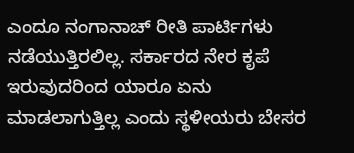ಎಂದೂ ನಂಗಾನಾಚ್ ರೀತಿ ಪಾರ್ಟಿಗಳು ನಡೆಯುತ್ತಿರಲಿಲ್ಲ. ಸರ್ಕಾರದ ನೇರ ಕೃಪೆ ಇರುವುದರಿಂದ ಯಾರೂ ಏನು ಮಾಡಲಾಗುತ್ತಿಲ್ಲ ಎಂದು ಸ್ಥಳೀಯರು ಬೇಸರ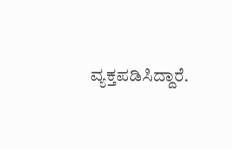ವ್ಯಕ್ತಪಡಿಸಿದ್ದಾರೆ.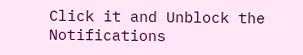Click it and Unblock the Notifications